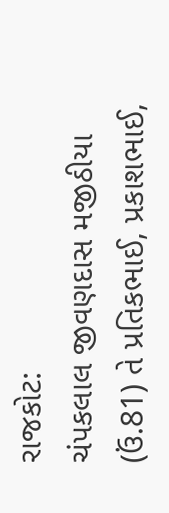રાજકોટ:
ચંપકલાલ જીવણદાસ મજીઠીયા (ઉં.81) તે પ્રતિકભાઈ, પ્રકાશભાઈ,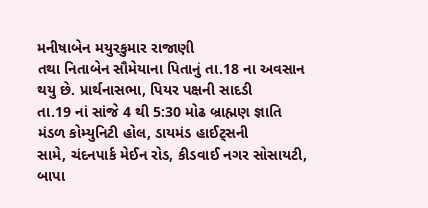મનીષાબેન મયુરકુમાર રાજાણી
તથા નિતાબેન સૌમેયાના પિતાનું તા.18 ના અવસાન થયુ છે. પ્રાર્થનાસભા, પિયર પક્ષની સાદડી
તા.19 નાં સાંજે 4 થી 5:30 મોઢ બ્રાહ્મણ જ્ઞાતિ મંડળ કોમ્યુનિટી હોલ, ડાયમંડ હાઈટ્સની
સામે, ચંદનપાર્ક મેઈન રોડ, કીડવાઈ નગર સોસાયટી, બાપા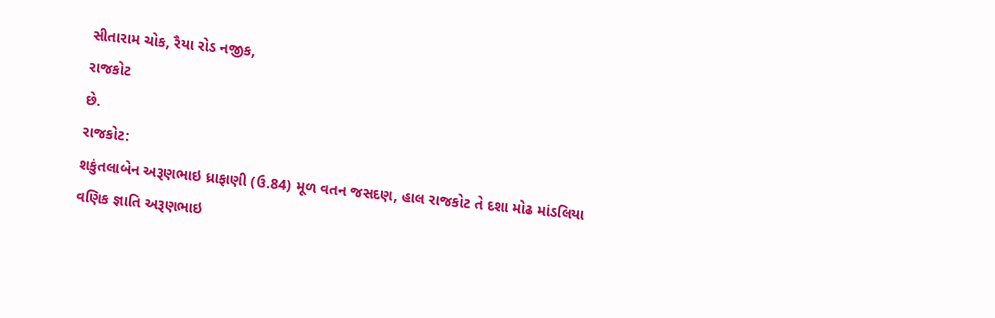સીતારામ ચોક, રૈયા રોડ નજીક,
રાજકોટ
છે.
રાજકોટ:
શકુંતલાબેન અરૂણભાઇ ધ્રાફાણી (ઉ.84) મૂળ વતન જસદણ, હાલ રાજકોટ તે દશા મોઢ માંડલિયા
વણિક જ્ઞાતિ અરૂણભાઇ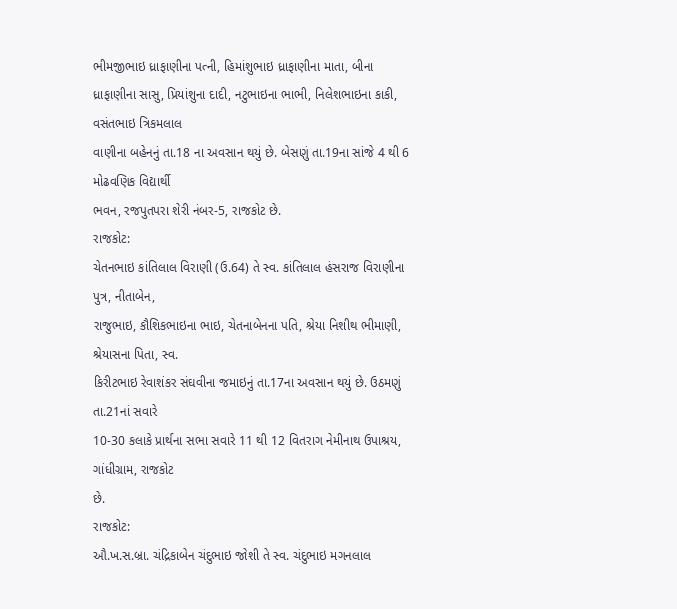ભીમજીભાઇ ધ્રાફાણીના પત્ની, હિમાંશુભાઇ ધ્રાફાણીના માતા, બીના
ધ્રાફાણીના સાસુ, પ્રિયાંશુના દાદી, નટુભાઇના ભાભી, નિલેશભાઇના કાકી, વસંતભાઇ ત્રિકમલાલ
વાણીના બહેનનું તા.18 ના અવસાન થયું છે. બેસણું તા.19ના સાંજે 4 થી 6 મોઢવણિક વિદ્યાર્થી
ભવન, રજપુતપરા શેરી નંબર-5, રાજકોટ છે.
રાજકોટ:
ચેતનભાઇ કાંતિલાલ વિરાણી (ઉ.64) તે સ્વ. કાંતિલાલ હંસરાજ વિરાણીના પુત્ર, નીતાબેન,
રાજુભાઇ, કૌશિકભાઇના ભાઇ, ચેતનાબેનના પતિ, શ્રેયા નિશીથ ભીમાણી, શ્રેયાસના પિતા, સ્વ.
કિરીટભાઇ રેવાશંકર સંઘવીના જમાઇનું તા.17ના અવસાન થયું છે. ઉઠમણું તા.21નાં સવારે
10-30 કલાકે પ્રાર્થના સભા સવારે 11 થી 12 વિતરાગ નેમીનાથ ઉપાશ્રય, ગાંધીગ્રામ, રાજકોટ
છે.
રાજકોટ:
ઔ.ખ.સ.બ્રા. ચંદ્રિકાબેન ચંદુભાઇ જોશી તે સ્વ. ચંદુભાઇ મગનલાલ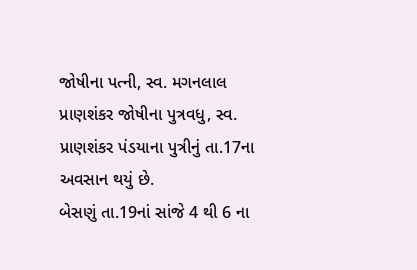જોષીના પત્ની, સ્વ. મગનલાલ
પ્રાણશંકર જોષીના પુત્રવધુ, સ્વ. પ્રાણશંકર પંડયાના પુત્રીનું તા.17ના અવસાન થયું છે.
બેસણું તા.19નાં સાંજે 4 થી 6 ના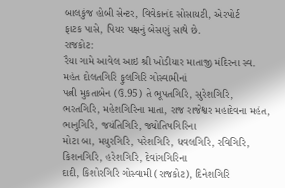બાલકુંજ હોબી સેન્ટર, વિવેકાનંદ સોસાયટી, એરપોર્ટ
ફાટક પાસે, પિયર પક્ષનું બેસણું સાથે છે.
રાજકોટ:
રૈયા ગામે આવેલ આઇ શ્રી ખોડીયાર માતાજી મંદિરના સ્વ. મહંત દોલતગિરિ ફુલગિરિ ગોસ્વામીનાં
પત્ની મુકતાબેન (ઉ.95) તે ભૂપતગિરિ, સુરેશગિરિ,
ભરતગિરિ, મહેશગિરિના માતા, રાજ રાજેશ્વર મહાદેવના મહંત, ભાનુગિરિ, જયંતિગિરિ, જ્યોતિષગિરિના
મોટા બા, મયુરગિરિ, પરેશગિરિ, ધવલગિરિ, રવિગિરિ, કિશનગિરિ, હરેશગિરિ, દેવાંગગિરિના
દાદી, કિશોરગિરિ ગોસ્વામી (રાજકોટ), દિનેશગિરિ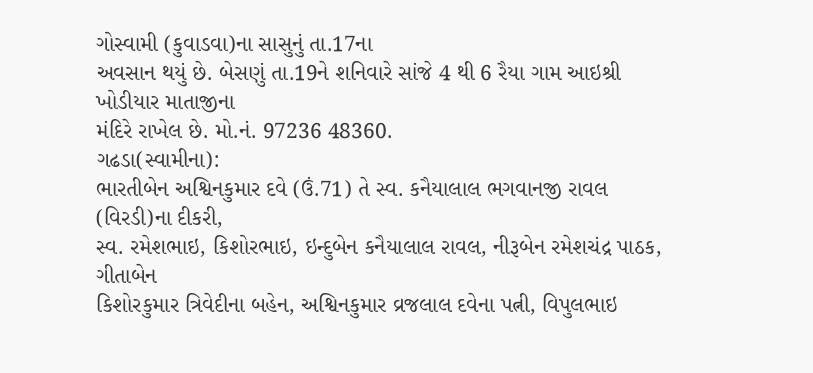ગોસ્વામી (કુવાડવા)ના સાસુનું તા.17ના
અવસાન થયું છે. બેસણું તા.19ને શનિવારે સાંજે 4 થી 6 રૈયા ગામ આઇશ્રી ખોડીયાર માતાજીના
મંદિરે રાખેલ છે. મો.નં. 97236 48360.
ગઢડા(સ્વામીના):
ભારતીબેન અશ્વિનકુમાર દવે (ઉં.71) તે સ્વ. કનૈયાલાલ ભગવાનજી રાવલ (વિરડી)ના દીકરી,
સ્વ. રમેશભાઇ, કિશોરભાઇ, ઇન્દુબેન કનૈયાલાલ રાવલ, નીરૂબેન રમેશચંદ્ર પાઠક, ગીતાબેન
કિશોરકુમાર ત્રિવેદીના બહેન, અશ્વિનકુમાર વ્રજલાલ દવેના પત્ની, વિપુલભાઇ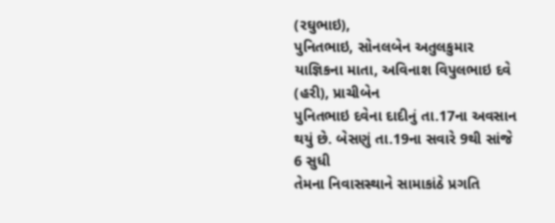(રઘુભાઇ),
પુનિતભાઇ, સોનલબેન અતુલકુમાર યાજ્ઞિકના માતા, અવિનાશ વિપુલભાઇ દવે (હરી), પ્રાચીબેન
પુનિતભાઇ દવેના દાદીનું તા.17ના અવસાન થયું છે. બેસણું તા.19ના સવારે 9થી સાંજે 6 સુધી
તેમના નિવાસસ્થાને સામાકાંઠે પ્રગતિ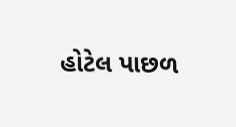હોટેલ પાછળ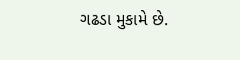ગઢડા મુકામે છે.